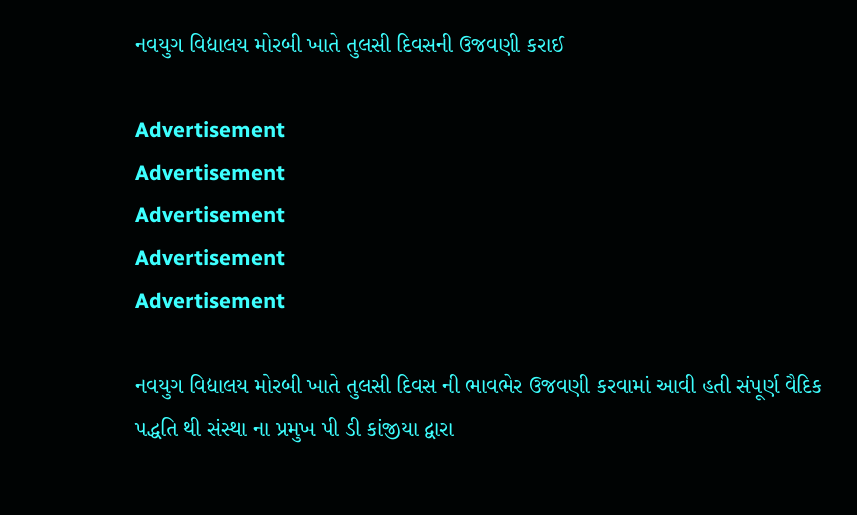નવયુગ વિદ્યાલય મોરબી ખાતે તુલસી દિવસની ઉજવણી કરાઈ

Advertisement
Advertisement
Advertisement
Advertisement
Advertisement

નવયુગ વિદ્યાલય મોરબી ખાતે તુલસી દિવસ ની ભાવભેર ઉજવણી કરવામાં આવી હતી સંપૂર્ણ વૈદિક પદ્ધતિ થી સંસ્થા ના પ્રમુખ પી ડી કાંજીયા દ્વારા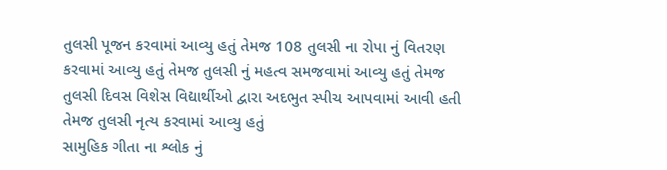તુલસી પૂજન કરવામાં આવ્યુ હતું તેમજ 108 તુલસી ના રોપા નું વિતરણ કરવામાં આવ્યુ હતું તેમજ તુલસી નું મહત્વ સમજવામાં આવ્યુ હતું તેમજ તુલસી દિવસ વિશેસ વિદ્યાર્થીઓ દ્વારા અદભુત સ્પીચ આપવામાં આવી હતી તેમજ તુલસી નૃત્ય કરવામાં આવ્યુ હતું
સામુહિક ગીતા ના શ્લોક નું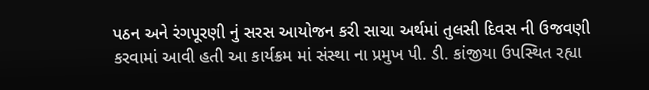પઠન અને રંગપૂરણી નું સરસ આયોજન કરી સાચા અર્થમાં તુલસી દિવસ ની ઉજવણી કરવામાં આવી હતી આ કાર્યક્રમ માં સંસ્થા ના પ્રમુખ પી. ડી. કાંજીયા ઉપસ્થિત રહ્યા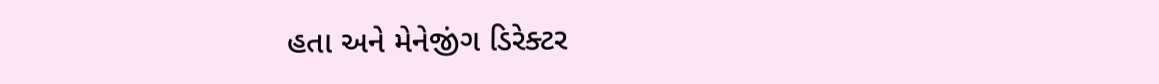હતા અને મેનેજીંગ ડિરેક્ટર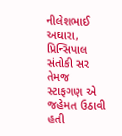નીલેશભાઈ અઘારા, પ્રિન્સિપાલ સંતોકી સર તેમજ સ્ટાફગણ એ જહેમત ઉઠાવી હતી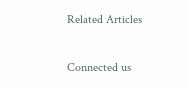Related Articles

Connected us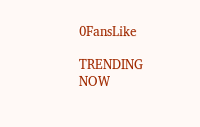0FansLike

TRENDING NOW